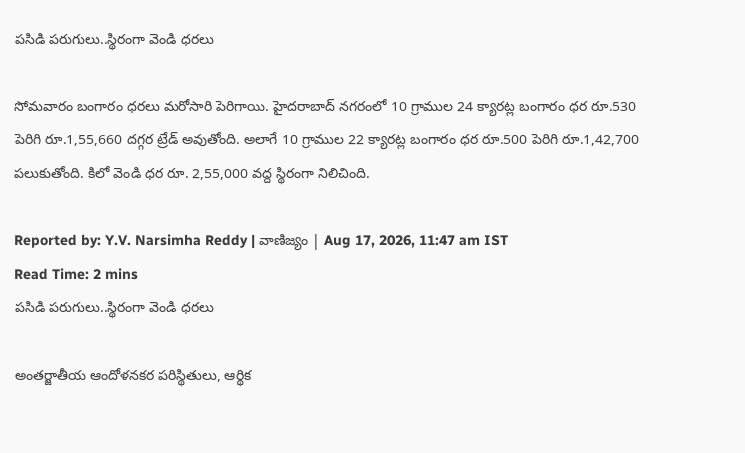పసిడి పరుగులు..స్థిరంగా వెండి ధరలు

సోమవారం బంగారం ధరలు మరోసారి పెరిగాయి. హైదరాబాద్ నగరంలో 10 గ్రాముల 24 క్యారట్ల బంగారం ధర రూ.530 పెరిగి రూ.1,55,660 దగ్గర ట్రేడ్ అవుతోంది. అలాగే 10 గ్రాముల 22 క్యారట్ల బంగారం ధర రూ.500 పెరిగి రూ.1,42,700 పలుకుతోంది. కిలో వెండి ధర రూ. 2,55,000 వద్ద స్థిరంగా నిలిచింది.

Reported by: Y.V. Narsimha Reddy | వాణిజ్యం | Aug 17, 2026, 11:47 am IST
Read Time: 2 mins
పసిడి పరుగులు..స్థిరంగా వెండి ధరలు

అంతర్జాతీయ ఆందోళనకర పరిస్థితులు, ఆర్థిక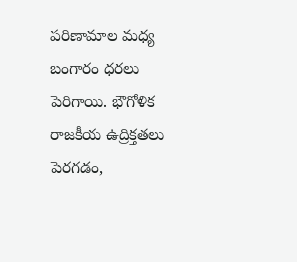పరిణామాల మధ్య బంగారం ధరలు పెరిగాయి. భౌగోళిక రాజకీయ ఉద్రిక్తతలు పెరగడం,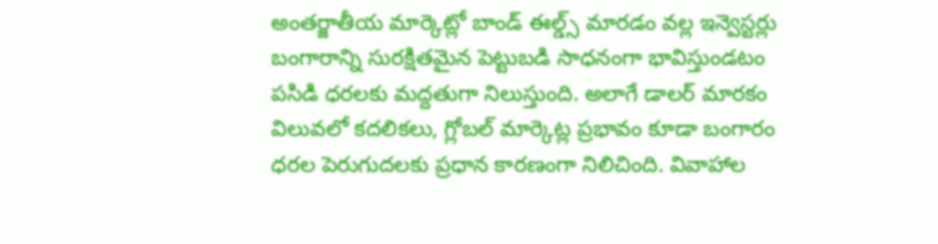అంతర్జాతీయ మార్కెట్లో బాండ్ ఈల్డ్స్ మారడం వల్ల ఇన్వెస్టర్లు బంగారాన్ని సురక్షితమైన పెట్టుబడి సాధనంగా భావిస్తుండటం పసిడి ధరలకు మద్దతుగా నిలుస్తుంది. అలాగే డాలర్ మారకం విలువలో కదలికలు, గ్లోబల్ మార్కెట్ల ప్రభావం కూడా బంగారం ధరల పెరుగుదలకు ప్రధాన కారణంగా నిలిచింది. వివాహాల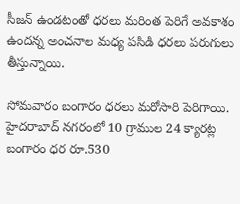సీజన్ ఉండటంతో ధరలు మరింత పెరిగే అవకాశం ఉందన్న అంచనాల మధ్య పసిడి ధరలు పరుగులు తీస్తున్నాయి.

సోమవారం బంగారం ధరలు మరోసారి పెరిగాయి. హైదరాబాద్ నగరంలో 10 గ్రాముల 24 క్యారట్ల బంగారం ధర రూ.530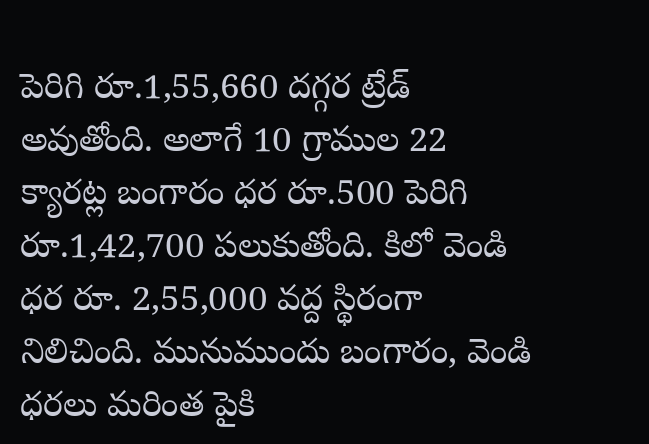పెరిగి రూ.1,55,660 దగ్గర ట్రేడ్ అవుతోంది. అలాగే 10 గ్రాముల 22 క్యారట్ల బంగారం ధర రూ.500 పెరిగి రూ.1,42,700 పలుకుతోంది. కిలో వెండి ధర రూ. 2,55,000 వద్ద స్థిరంగా నిలిచింది. మునుముందు బంగారం, వెండి ధరలు మరింత పైకి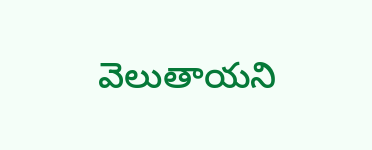వెలుతాయని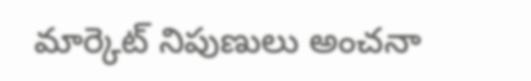మార్కెట్ నిపుణులు అంచనా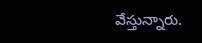వేస్తున్నారు.